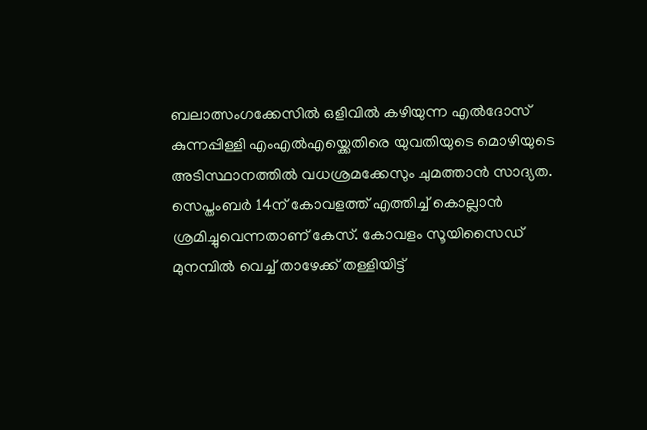ബലാത്സംഗക്കേസിൽ ഒളിവിൽ കഴിയുന്ന എൽദോസ് കുന്നപ്പിള്ളി എംഎൽഎയ്ക്കെതിരെ യുവതിയുടെ മൊഴിയുടെ അടിസ്ഥാനത്തിൽ വധശ്രമക്കേസും ചുമത്താൻ സാദ്യത. സെപ്തംബർ 14ന് കോവളത്ത് എത്തിച്ച് കൊല്ലാൻ ശ്രമിച്ചുവെന്നതാണ് കേസ്. കോവളം സൂയിസൈഡ് മുനമ്പിൽ വെച്ച് താഴേക്ക് തള്ളിയിട്ട്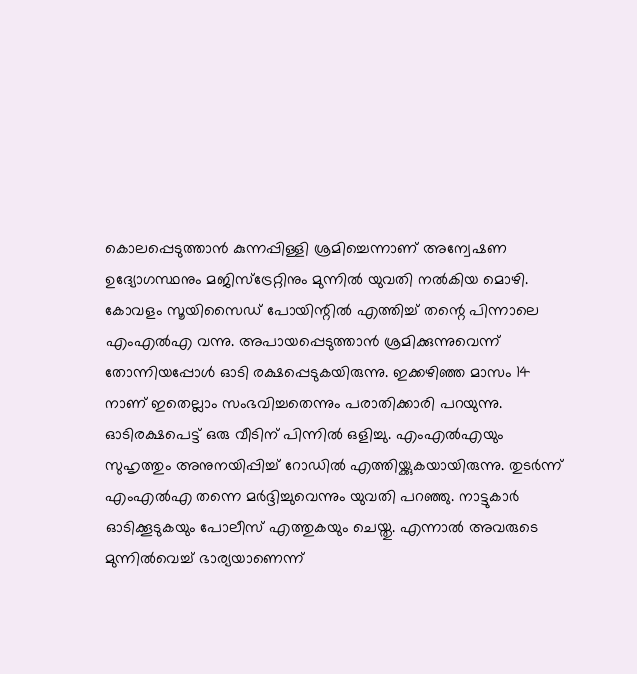കൊലപ്പെടുത്താൻ കുന്നപ്പിള്ളി ശ്രമിച്ചെന്നാണ് അന്വേഷണ ഉദ്യോഗസ്ഥനും മജിസ്ട്രേറ്റിനും മുന്നിൽ യുവതി നൽകിയ മൊഴി.
കോവളം സൂയിസൈഡ് പോയിന്റിൽ എത്തിച്ച് തന്റെ പിന്നാലെ എംഎൽഎ വന്നു. അപായപ്പെടുത്താൻ ശ്രമിക്കുന്നുവെന്ന് തോന്നിയപ്പോൾ ഓടി രക്ഷപ്പെടുകയിരുന്നു. ഇക്കഴിഞ്ഞ മാസം 14 നാണ് ഇതെല്ലാം സംഭവിച്ചതെന്നും പരാതിക്കാരി പറയുന്നു. ഓടിരക്ഷപെട്ട് ഒരു വീടിന് പിന്നിൽ ഒളിച്ചു. എംഎൽഎയും സുഹൃത്തും അനുനയിപ്പിച്ച് റോഡിൽ എത്തിയ്ക്കുകയായിരുന്നു. തുടർന്ന് എംഎൽഎ തന്നെ മർദ്ദിച്ചുവെന്നും യുവതി പറഞ്ഞു. നാട്ടുകാർ ഓടിക്കൂടുകയും പോലീസ് എത്തുകയും ചെയ്തു. എന്നാൽ അവരുടെ മുന്നിൽവെച്ച് ഭാര്യയാണെന്ന്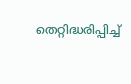തെറ്റിദ്ധരിപ്പിച്ച്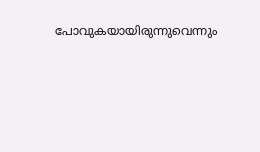പോവുകയായിരുന്നുവെന്നും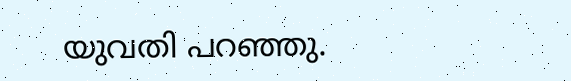യുവതി പറഞ്ഞു.